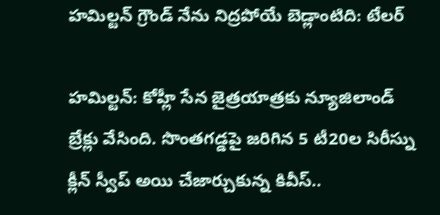హమిల్టన్ గ్రౌండ్ నేను నిద్రపోయే బెడ్లాంటిది: టేలర్

హమిల్టన్: కోహ్లీ సేన జైత్రయాత్రకు న్యూజిలాండ్ బ్రేక్లు వేసింది. సొంతగడ్డపై జరిగిన 5 టీ20ల సిరీస్ను క్లీన్ స్వీప్ అయి చేజార్చుకున్న కివీస్..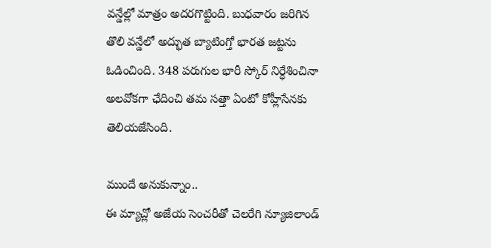వన్డేల్లో మాత్రం అదరగొట్టింది. బుధవారం జరిగిన తొలి వన్డేలో అద్భుత బ్యాటింగ్తో భారత జట్టను ఓడించింది. 348 పరుగుల భారీ స్కోర్ నిర్ధేశించినా అలవోకగా ఛేదించి తమ సత్తా ఏంటో కోహ్లీసేనకు తెలియజేసింది.

ముందే అనుకున్నాం..
ఈ మ్యాచ్లో అజేయ సెంచరీతో చెలరేగి న్యూజిలాండ్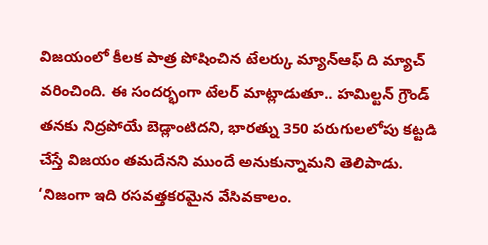విజయంలో కీలక పాత్ర పోషించిన టేలర్కు మ్యాన్ఆఫ్ ది మ్యాచ్ వరించింది. ఈ సందర్భంగా టేలర్ మాట్లాడుతూ.. హమిల్టన్ గ్రౌండ్ తనకు నిద్రపోయే బెడ్లాంటిదని, భారత్ను 350 పరుగులలోపు కట్టడి చేస్తే విజయం తమదేనని ముందే అనుకున్నామని తెలిపాడు.
‘నిజంగా ఇది రసవత్తకరమైన వేసివకాలం.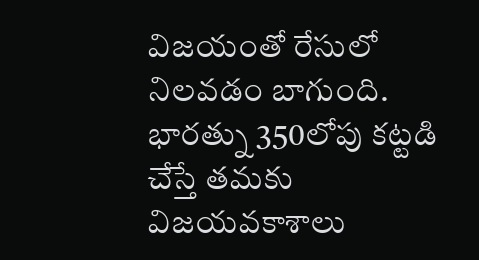విజయంతో రేసులో నిలవడం బాగుంది. భారత్ను 350లోపు కట్టడి చేస్తే తమకు విజయవకాశాలు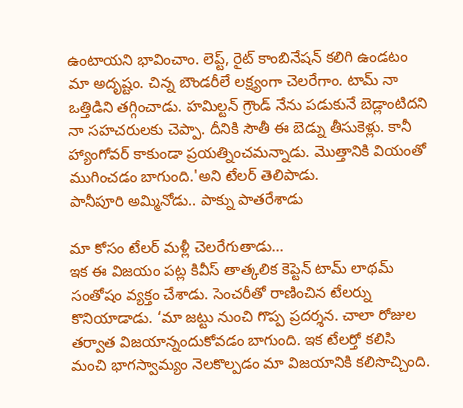ఉంటాయని భావించాం. లెప్ట్, రైట్ కాంబినేషన్ కలిగి ఉండటం మా అదృష్టం. చిన్న బౌండరీలే లక్ష్యంగా చెలరేగాం. టామ్ నా ఒత్తిడిని తగ్గించాడు. హమిల్టన్ గ్రౌండ్ నేను పడుకునే బెడ్లాంటిదని నా సహచరులకు చెప్పా. దీనికి సౌతీ ఈ బెడ్ను తీసుకెళ్లు. కానీ హ్యాంగోవర్ కాకుండా ప్రయత్నించమన్నాడు. మొత్తానికి వియంతో ముగించడం బాగుంది.'అని టేలర్ తెలిపాడు.
పానీపూరి అమ్మినోడు.. పాక్ను పాతరేశాడు

మా కోసం టేలర్ మళ్లీ చెలరేగుతాడు...
ఇక ఈ విజయం పట్ల కివీస్ తాత్కలిక కెప్టెన్ టామ్ లాథమ్ సంతోషం వ్యక్తం చేశాడు. సెంచరీతో రాణించిన టేలర్ను కొనియాడాడు. ‘మా జట్టు నుంచి గొప్ప ప్రదర్శన. చాలా రోజుల తర్వాత విజయాన్నందుకోవడం బాగుంది. ఇక టేలర్తో కలిసి మంచి భాగస్వామ్యం నెలకొల్పడం మా విజయానికి కలిసొచ్చింది.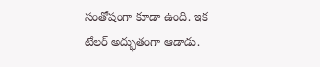సంతోషంగా కూడా ఉంది. ఇక టేలర్ అద్భుతంగా ఆడాడు.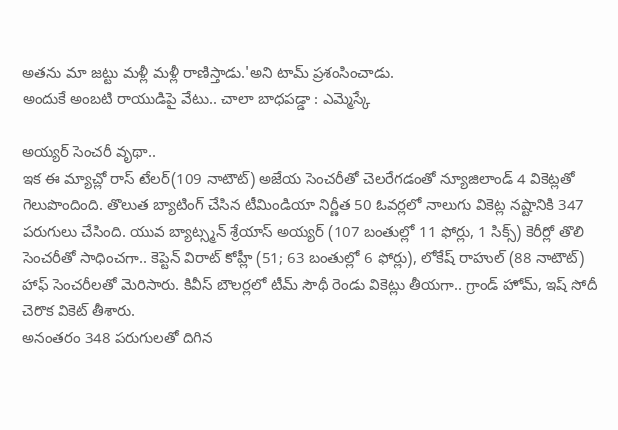అతను మా జట్టు మళ్లీ మళ్లీ రాణిస్తాడు.'అని టామ్ ప్రశంసించాడు.
అందుకే అంబటి రాయుడిపై వేటు.. చాలా బాధపడ్డా : ఎమ్మెస్కే

అయ్యర్ సెంచరీ వృథా..
ఇక ఈ మ్యాచ్లో రాస్ టేలర్(109 నాటౌట్) అజేయ సెంచరీతో చెలరేగడంతో న్యూజిలాండ్ 4 వికెట్లతో గెలుపొందింది. తొలుత బ్యాటింగ్ చేసిన టీమిండియా నిర్ణీత 50 ఓవర్లలో నాలుగు వికెట్ల నష్టానికి 347 పరుగులు చేసింది. యువ బ్యాట్స్మన్ శ్రేయాస్ అయ్యర్ (107 బంతుల్లో 11 ఫోర్లు, 1 సిక్స్) కెరీర్లో తొలి సెంచరీతో సాధించగా.. కెప్టెన్ విరాట్ కోహ్లీ (51; 63 బంతుల్లో 6 ఫోర్లు), లోకేష్ రాహుల్ (88 నాటౌట్) హాఫ్ సెంచరీలతో మెరిసారు. కివీస్ బౌలర్లలో టీమ్ సౌథీ రెండు వికెట్లు తీయగా.. గ్రాండ్ హోమ్, ఇష్ సోదీ చెరొక వికెట్ తీశారు.
అనంతరం 348 పరుగులతో దిగిన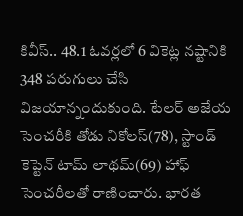కివీస్.. 48.1 ఓవర్లలో 6 వికెట్ల నష్టానికి 348 పరుగులు చేసి విజయాన్నందుకుంది. టేలర్ అజేయ సెంచరీకి తోడు నికోలస్(78), స్టాండ్ కెప్టెన్ టామ్ లాథమ్(69) హాఫ్ సెంచరీలతో రాణించారు. భారత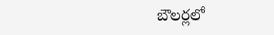బౌలర్లలో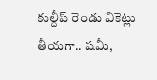కుల్దీప్ రెండు వికెట్లు తీయగా.. షమీ,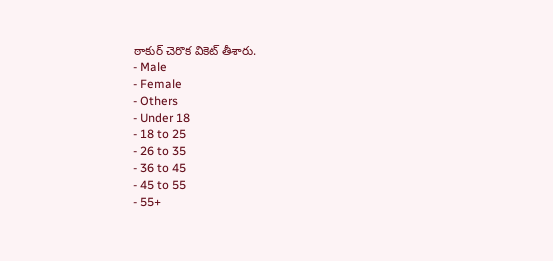ఠాకుర్ చెరొక వికెట్ తీశారు.
- Male
- Female
- Others
- Under 18
- 18 to 25
- 26 to 35
- 36 to 45
- 45 to 55
- 55+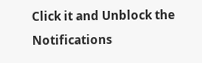Click it and Unblock the Notifications